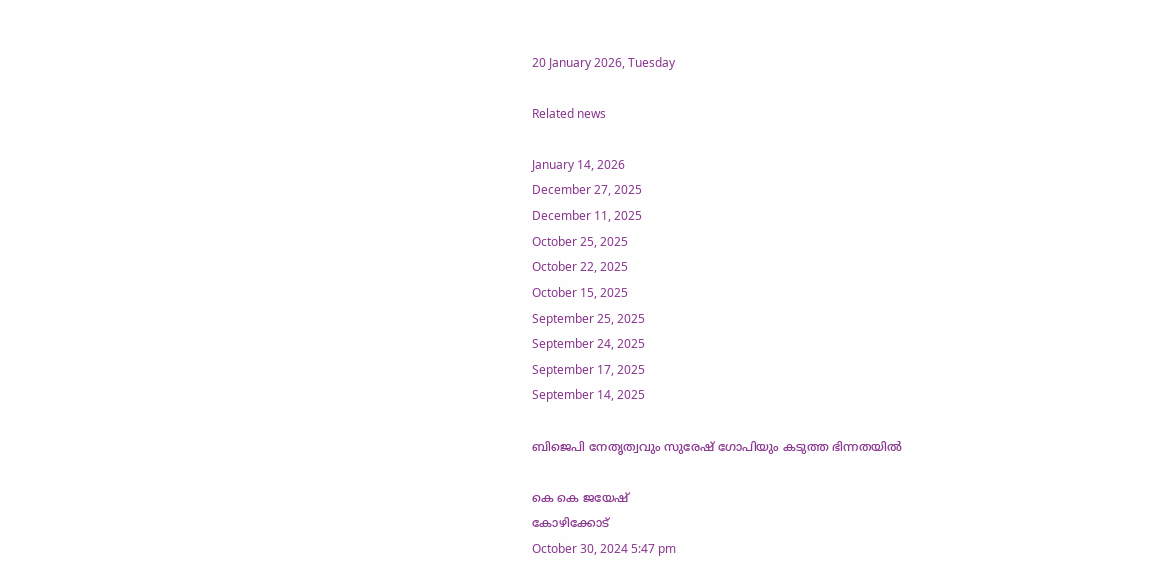20 January 2026, Tuesday

Related news

January 14, 2026
December 27, 2025
December 11, 2025
October 25, 2025
October 22, 2025
October 15, 2025
September 25, 2025
September 24, 2025
September 17, 2025
September 14, 2025

ബിജെപി നേതൃത്വവും ‌സുരേഷ് ഗോപിയും കടുത്ത ഭിന്നതയില്‍

കെ കെ ജയേഷ്
കോഴിക്കോട്
October 30, 2024 5:47 pm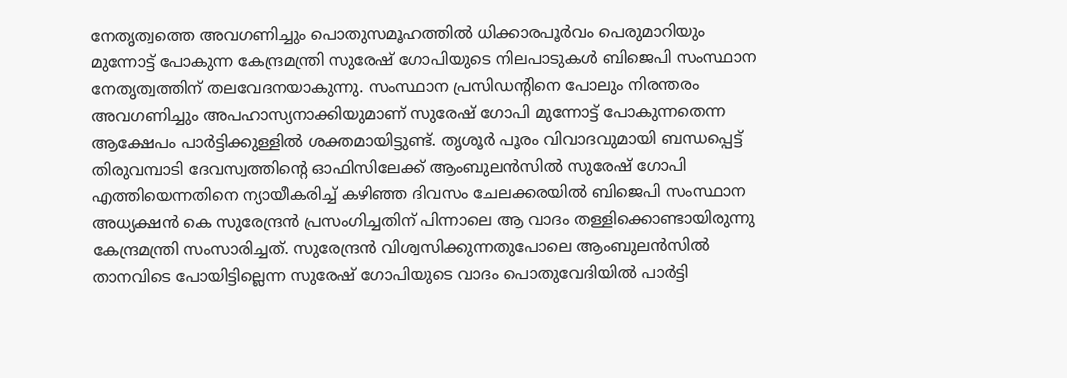നേതൃത്വത്തെ അവഗണിച്ചും പൊതുസമൂഹത്തിൽ ധിക്കാരപൂർവം പെരുമാറിയും മുന്നോട്ട് പോകുന്ന കേന്ദ്രമന്ത്രി സുരേഷ് ഗോപിയുടെ നിലപാടുകൾ ബിജെപി സംസ്ഥാന നേതൃത്വത്തിന് തലവേദനയാകുന്നു. സംസ്ഥാന പ്രസിഡന്റിനെ പോലും നിരന്തരം അവഗണിച്ചും അപഹാസ്യനാക്കിയുമാണ് സുരേഷ് ഗോപി മുന്നോട്ട് പോകുന്നതെന്ന ആക്ഷേപം പാർട്ടിക്കുള്ളിൽ ശക്തമായിട്ടുണ്ട്. തൃശൂര്‍ പൂരം വിവാദവുമായി ബന്ധപ്പെട്ട് തിരുവമ്പാടി ദേവസ്വത്തിന്റെ ഓഫിസിലേക്ക് ആംബുലൻസിൽ സുരേഷ് ഗോപി എത്തിയെന്നതിനെ ന്യായീകരിച്ച് കഴിഞ്ഞ ദിവസം ചേലക്കരയിൽ ബിജെപി സംസ്ഥാന അധ്യക്ഷന്‍ കെ സുരേന്ദ്രൻ പ്രസംഗിച്ചതിന് പിന്നാലെ ആ വാദം തള്ളിക്കൊണ്ടായിരുന്നു കേന്ദ്രമന്ത്രി സംസാരിച്ചത്. സുരേന്ദ്രൻ വിശ്വസിക്കുന്നതുപോലെ ആംബുലൻസില്‍ താനവിടെ പോയിട്ടില്ലെന്ന സുരേഷ് ഗോപിയുടെ വാദം പൊതുവേദിയിൽ പാര്‍ട്ടി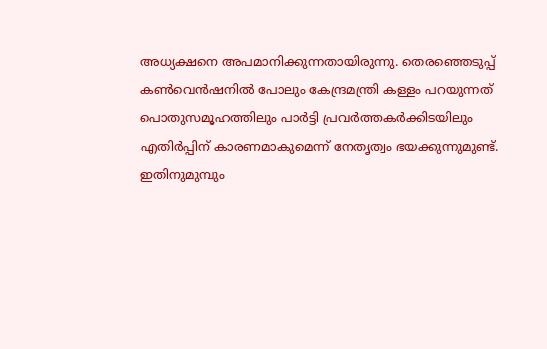അധ്യക്ഷനെ അപമാനിക്കുന്നതായിരുന്നു. തെരഞ്ഞെടുപ്പ് കൺവെൻഷനിൽ പോലും കേന്ദ്രമന്ത്രി കള്ളം പറയുന്നത് പൊതുസമൂഹത്തിലും പാർട്ടി പ്രവർത്തകർക്കിടയിലും എതിർപ്പിന് കാരണമാകുമെന്ന് നേതൃത്വം ഭയക്കുന്നുമുണ്ട്.
ഇതിനുമുമ്പും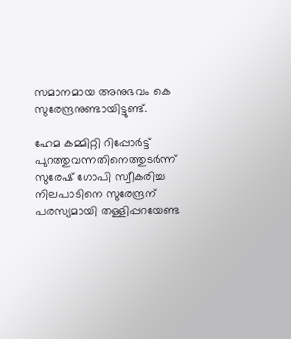സമാനമായ അനുഭവം കെ സുരേന്ദ്രനുണ്ടായിട്ടുണ്ട്.

ഹേമ കമ്മിറ്റി റിപ്പോർട്ട് പുറത്തുവന്നതിനെത്തുടർന്ന് സുരേഷ് ഗോപി സ്വീകരിച്ച നിലപാടിനെ സുരേന്ദ്രന് പരസ്യമായി തള്ളിപ്പറയേണ്ട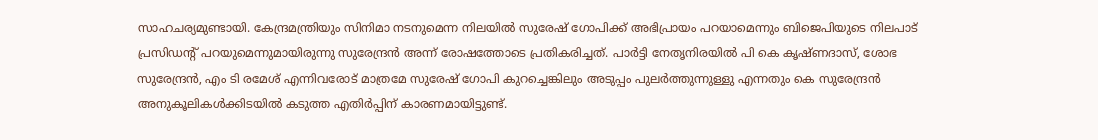സാഹചര്യമുണ്ടായി. കേന്ദ്രമന്ത്രിയും സിനിമാ നടനുമെന്ന നിലയിൽ സുരേഷ് ഗോപിക്ക് അഭിപ്രായം പറയാമെന്നും ബിജെപിയുടെ നിലപാട് പ്രസിഡന്റ് പറയുമെന്നുമായിരുന്നു സുരേന്ദ്രൻ അന്ന് രോഷത്തോടെ പ്രതികരിച്ചത്. പാർട്ടി നേതൃനിരയിൽ പി കെ കൃഷ്ണദാസ്, ശോഭ സുരേന്ദ്രൻ, എം ടി രമേശ് എന്നിവരോട് മാത്രമേ സുരേഷ് ഗോപി കുറച്ചെങ്കിലും അടുപ്പം പുലർത്തുന്നുള്ളു എന്നതും കെ സുരേന്ദ്രൻ അനുകൂലികൾക്കിടയിൽ കടുത്ത എതിർപ്പിന് കാരണമായിട്ടുണ്ട്.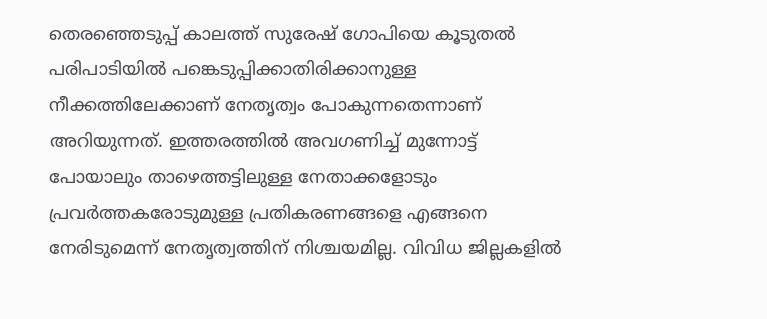തെരഞ്ഞെടുപ്പ് കാലത്ത് സുരേഷ് ഗോപിയെ കൂടുതൽ പരിപാടിയിൽ പങ്കെടുപ്പിക്കാതിരിക്കാനുള്ള നീക്കത്തിലേക്കാണ് നേതൃത്വം പോകുന്നതെന്നാണ് അറിയുന്നത്. ഇത്തരത്തിൽ അവഗണിച്ച് മുന്നോട്ട് പോയാലും താഴെത്തട്ടിലുള്ള നേതാക്കളോടും പ്രവർത്തകരോടുമുള്ള പ്രതികരണങ്ങളെ എങ്ങനെ നേരിടുമെന്ന് നേതൃത്വത്തിന് നിശ്ചയമില്ല. വിവിധ ജില്ലകളിൽ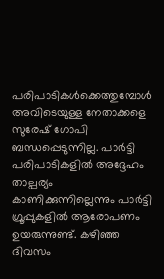പരിപാടികൾക്കെത്തുമ്പോൾ അവിടെയുള്ള നേതാക്കളെ സുരേഷ് ഗോപി ബന്ധപ്പെടുന്നില്ല. പാർട്ടി പരിപാടികളിൽ അദ്ദേഹം താല്പര്യം കാണിക്കുന്നില്ലെന്നും പാർട്ടി ഗ്രൂപ്പുകളിൽ ആരോപണം ഉയരുന്നുണ്ട്. കഴിഞ്ഞ ദിവസം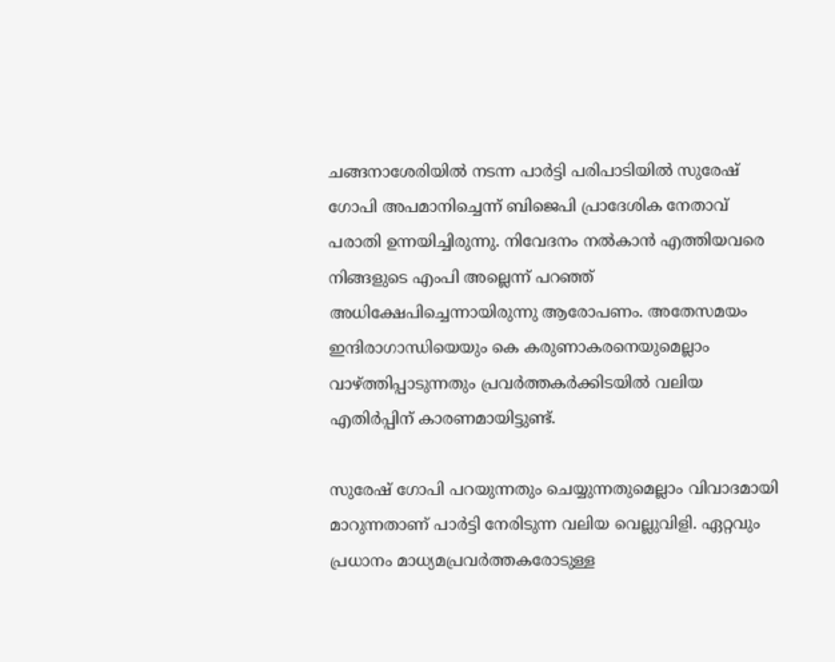ചങ്ങനാശേരിയിൽ നടന്ന പാർട്ടി പരിപാടിയിൽ സുരേഷ് ഗോപി അപമാനിച്ചെന്ന് ബിജെപി പ്രാദേശിക നേതാവ് പരാതി ഉന്നയിച്ചിരുന്നു. നിവേദനം നൽകാൻ എത്തിയവരെ നിങ്ങളുടെ എംപി അല്ലെന്ന് പറഞ്ഞ് അധിക്ഷേപിച്ചെന്നായിരുന്നു ആരോപണം. അതേസമയം ഇന്ദിരാഗാന്ധിയെയും കെ കരുണാകരനെയുമെല്ലാം വാഴ്ത്തിപ്പാടുന്നതും പ്രവർത്തകർക്കിടയിൽ വലിയ എതിർപ്പിന് കാരണമായിട്ടുണ്ട്.

സുരേഷ് ഗോപി പറയുന്നതും ചെയ്യുന്നതുമെല്ലാം വിവാദമായി മാറുന്നതാണ് പാർട്ടി നേരിടുന്ന വലിയ വെല്ലുവിളി. ഏറ്റവും പ്രധാനം മാധ്യമപ്രവർത്തകരോടുള്ള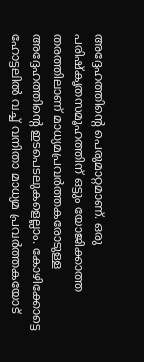അദ്ദേഹത്തിന്റെ പെരുമാറ്റമാണ്. ഒരു പരിഷ്കൃതസമൂഹത്തിന് ഒട്ടും യോജിക്കാത്ത തരത്തിലാണ് മാധ്യമപ്രവർത്തകരോടുള്ള അദ്ദേഹത്തിന്റെ ഇടപെടലുകളെല്ലാം. കോഴിക്കോട്ടെ ഹോട്ടലിൽ വച്ച് വനിതാ മാധ്യമ പ്രവർത്തകയോട്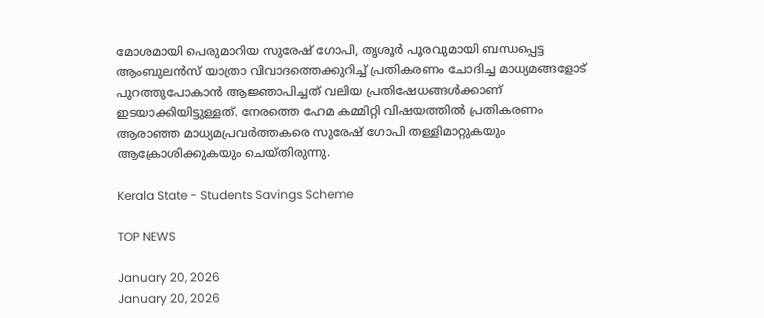മോശമായി പെരുമാറിയ സുരേഷ് ഗോപി, തൃശൂർ പൂരവുമായി ബന്ധപ്പെട്ട ആംബുലൻസ് യാത്രാ വിവാദത്തെക്കുറിച്ച് പ്രതികരണം ചോദിച്ച മാധ്യമങ്ങളോട് പുറത്തുപോകാൻ ആജ്ഞാപിച്ചത് വലിയ പ്രതിഷേധങ്ങൾക്കാണ് ഇടയാക്കിയിട്ടുള്ളത്. നേരത്തെ ഹേമ കമ്മിറ്റി വിഷയത്തിൽ പ്രതികരണം ആരാഞ്ഞ മാധ്യമപ്രവർത്തകരെ സുരേഷ് ഗോപി തള്ളിമാറ്റുകയും ആക്രോശിക്കുകയും ചെയ്തിരുന്നു.

Kerala State - Students Savings Scheme

TOP NEWS

January 20, 2026
January 20, 2026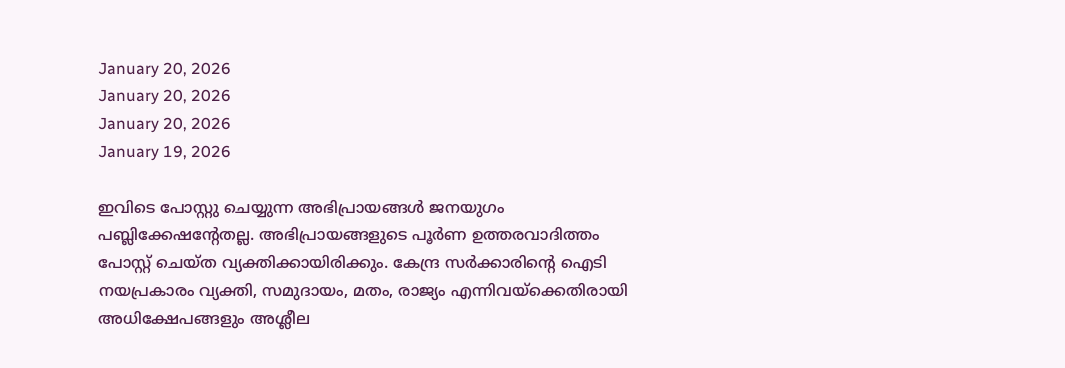January 20, 2026
January 20, 2026
January 20, 2026
January 19, 2026

ഇവിടെ പോസ്റ്റു ചെയ്യുന്ന അഭിപ്രായങ്ങള്‍ ജനയുഗം പബ്ലിക്കേഷന്റേതല്ല. അഭിപ്രായങ്ങളുടെ പൂര്‍ണ ഉത്തരവാദിത്തം പോസ്റ്റ് ചെയ്ത വ്യക്തിക്കായിരിക്കും. കേന്ദ്ര സര്‍ക്കാരിന്റെ ഐടി നയപ്രകാരം വ്യക്തി, സമുദായം, മതം, രാജ്യം എന്നിവയ്‌ക്കെതിരായി അധിക്ഷേപങ്ങളും അശ്ലീല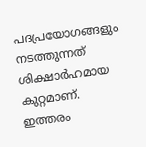പദപ്രയോഗങ്ങളും നടത്തുന്നത് ശിക്ഷാര്‍ഹമായ കുറ്റമാണ്. ഇത്തരം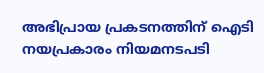അഭിപ്രായ പ്രകടനത്തിന് ഐടി നയപ്രകാരം നിയമനടപടി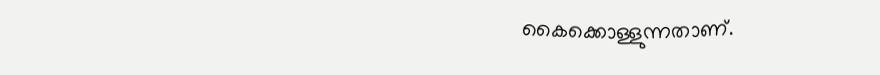കൈക്കൊള്ളുന്നതാണ്.